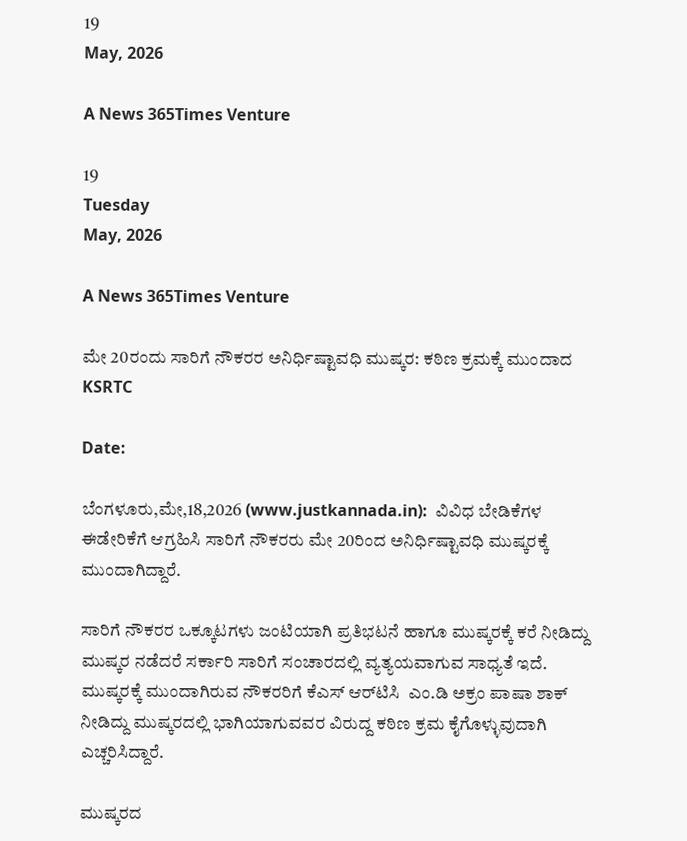19
May, 2026

A News 365Times Venture

19
Tuesday
May, 2026

A News 365Times Venture

ಮೇ 20ರಂದು ಸಾರಿಗೆ ನೌಕರರ ಅನಿರ್ಧಿಷ್ಟಾವಧಿ ಮುಷ್ಕರ: ಕಠಿಣ ಕ್ರಮಕ್ಕೆ ಮುಂದಾದ KSRTC

Date:

ಬೆಂಗಳೂರು,ಮೇ,18,2026 (www.justkannada.in):  ವಿವಿಧ ಬೇಡಿಕೆಗಳ ಈಡೇರಿಕೆಗೆ ಆಗ್ರಹಿಸಿ ಸಾರಿಗೆ ನೌಕರರು ಮೇ 20ರಿಂದ ಅನಿರ್ಧಿಷ್ಟಾವಧಿ ಮುಷ್ಕರಕ್ಕೆ ಮುಂದಾಗಿದ್ದಾರೆ.

ಸಾರಿಗೆ ನೌಕರರ ಒಕ್ಕೂಟಗಳು ಜಂಟಿಯಾಗಿ ಪ್ರತಿಭಟನೆ ಹಾಗೂ ಮುಷ್ಕರಕ್ಕೆ ಕರೆ ನೀಡಿದ್ದು ಮುಷ್ಕರ ನಡೆದರೆ ಸರ್ಕಾರಿ ಸಾರಿಗೆ ಸಂಚಾರದಲ್ಲಿ ವ್ಯತ್ಯಯವಾಗುವ ಸಾಧ್ಯತೆ ಇದೆ. ಮುಷ್ಕರಕ್ಕೆ ಮುಂದಾಗಿರುವ ನೌಕರರಿಗೆ ಕೆಎಸ್‌ ಆರ್‌ಟಿಸಿ  ಎಂ.ಡಿ ಅಕ್ರಂ ಪಾಷಾ ಶಾಕ್ ನೀಡಿದ್ದು ಮುಷ್ಕರದಲ್ಲಿ ಭಾಗಿಯಾಗುವವರ ವಿರುದ್ದ ಕಠಿಣ ಕ್ರಮ ಕೈಗೊಳ್ಳುವುದಾಗಿ ಎಚ್ಚರಿಸಿದ್ದಾರೆ.

ಮುಷ್ಕರದ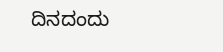ದಿನದಂದು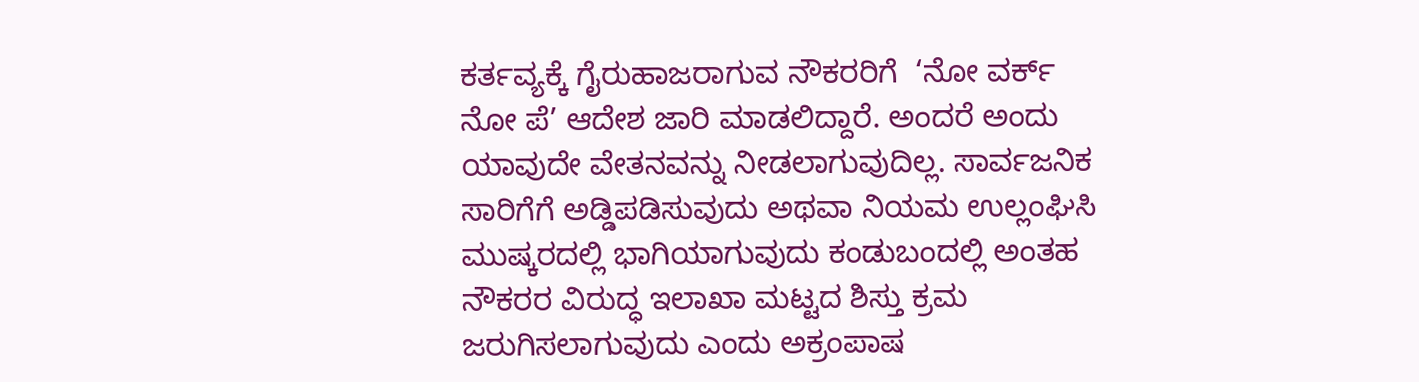ಕರ್ತವ್ಯಕ್ಕೆ ಗೈರುಹಾಜರಾಗುವ ನೌಕರರಿಗೆ  ‘ನೋ ವರ್ಕ್ ನೋ ಪೆ’ ಆದೇಶ ಜಾರಿ ಮಾಡಲಿದ್ದಾರೆ. ಅಂದರೆ ಅಂದು ಯಾವುದೇ ವೇತನವನ್ನು ನೀಡಲಾಗುವುದಿಲ್ಲ. ಸಾರ್ವಜನಿಕ ಸಾರಿಗೆಗೆ ಅಡ್ಡಿಪಡಿಸುವುದು ಅಥವಾ ನಿಯಮ ಉಲ್ಲಂಘಿಸಿ ಮುಷ್ಕರದಲ್ಲಿ ಭಾಗಿಯಾಗುವುದು ಕಂಡುಬಂದಲ್ಲಿ ಅಂತಹ ನೌಕರರ ವಿರುದ್ಧ ಇಲಾಖಾ ಮಟ್ಟದ ಶಿಸ್ತು ಕ್ರಮ ಜರುಗಿಸಲಾಗುವುದು ಎಂದು ಅಕ್ರಂಪಾಷ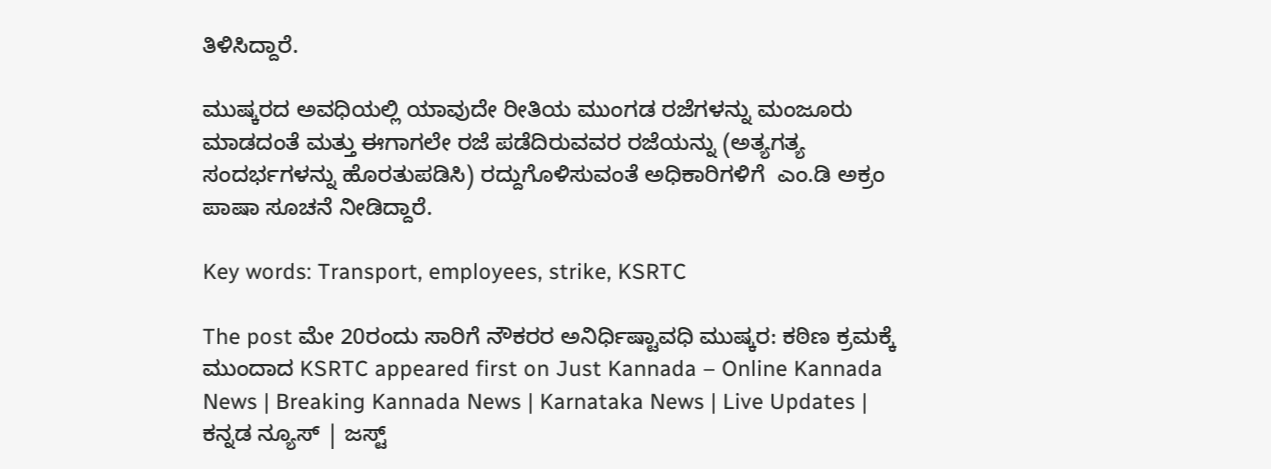ತಿಳಿಸಿದ್ದಾರೆ.

ಮುಷ್ಕರದ ಅವಧಿಯಲ್ಲಿ ಯಾವುದೇ ರೀತಿಯ ಮುಂಗಡ ರಜೆಗಳನ್ನು ಮಂಜೂರು ಮಾಡದಂತೆ ಮತ್ತು ಈಗಾಗಲೇ ರಜೆ ಪಡೆದಿರುವವರ ರಜೆಯನ್ನು (ಅತ್ಯಗತ್ಯ ಸಂದರ್ಭಗಳನ್ನು ಹೊರತುಪಡಿಸಿ) ರದ್ದುಗೊಳಿಸುವಂತೆ ಅಧಿಕಾರಿಗಳಿಗೆ  ಎಂ.ಡಿ ಅಕ್ರಂ ಪಾಷಾ ಸೂಚನೆ ನೀಡಿದ್ದಾರೆ.

Key words: Transport, employees, strike, KSRTC

The post ಮೇ 20ರಂದು ಸಾರಿಗೆ ನೌಕರರ ಅನಿರ್ಧಿಷ್ಟಾವಧಿ ಮುಷ್ಕರ: ಕಠಿಣ ಕ್ರಮಕ್ಕೆ ಮುಂದಾದ KSRTC appeared first on Just Kannada – Online Kannada News | Breaking Kannada News | Karnataka News | Live Updates | ಕನ್ನಡ ನ್ಯೂಸ್ | ಜಸ್ಟ್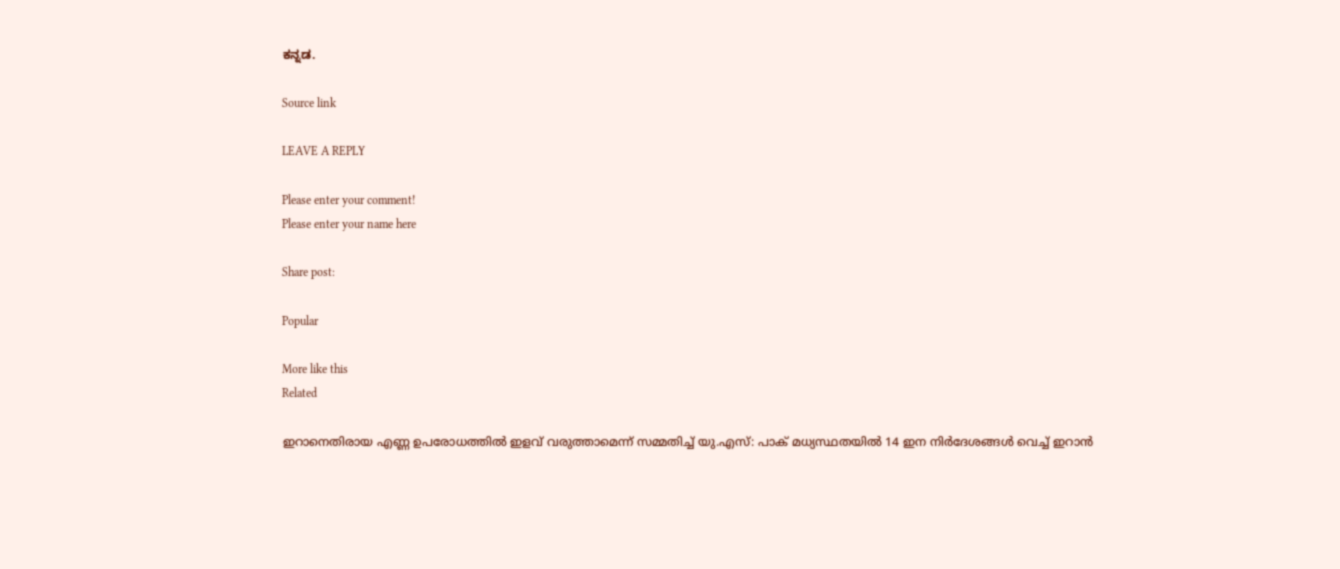ಕನ್ನಡ.

Source link

LEAVE A REPLY

Please enter your comment!
Please enter your name here

Share post:

Popular

More like this
Related

ഇറാനെതിരായ എണ്ണ ഉപരോധത്തില്‍ ഇളവ് വരുത്താമെന്ന് സമ്മതിച്ച് യു.എസ്: പാക് മധ്യസ്ഥതയില്‍ 14 ഇന നിര്‍ദേശങ്ങള്‍ വെച്ച് ഇറാന്‍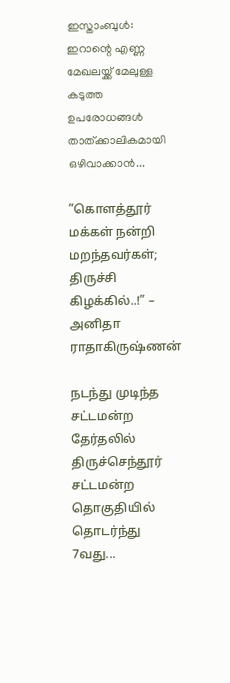ഇസ്താംബുള്‍: ഇറാന്റെ എണ്ണ മേഖലയ്ക്ക് മേലുള്ള കടുത്ത ഉപരോധങ്ങള്‍ താത്ക്കാലികമായി ഒഴിവാക്കാന്‍...

”கொளத்தூர் மக்கள் நன்றி மறந்தவர்கள்; திருச்சி கிழக்கில்..!” – அனிதா ராதாகிருஷ்ணன்

நடந்து முடிந்த சட்டமன்ற தேர்தலில் திருச்செந்தூர் சட்டமன்ற தொகுதியில் தொடர்ந்து 7வது...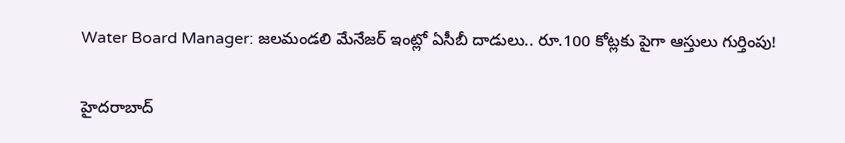Water Board Manager: జలమండలి మేనేజర్ ఇంట్లో ఏసీబీ దాడులు.. రూ.100 కోట్లకు పైగా ఆస్తులు గుర్తింపు!

హైదరాబాద్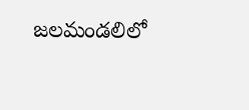జలమండలిలో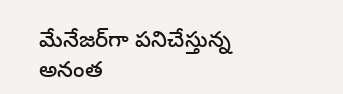మేనేజర్‌గా పనిచేస్తున్న అనంత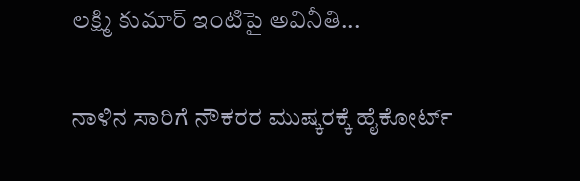లక్ష్మి కుమార్ ఇంటిపై అవినీతి...

ನಾಳಿನ ಸಾರಿಗೆ ನೌಕರರ ಮುಷ್ಕರಕ್ಕೆ ಹೈಕೋರ್ಟ್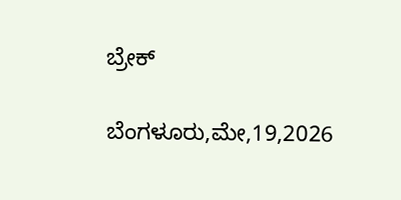ಬ್ರೇಕ್

ಬೆಂಗಳೂರು,ಮೇ,19,2026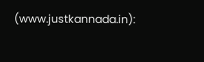(www.justkannada.in):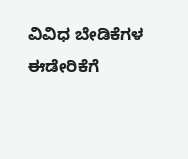ವಿವಿಧ ಬೇಡಿಕೆಗಳ ಈಡೇರಿಕೆಗೆ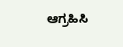ಆಗ್ರಹಿಸಿ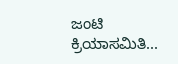ಜಂಟಿ ಕ್ರಿಯಾಸಮಿತಿ...